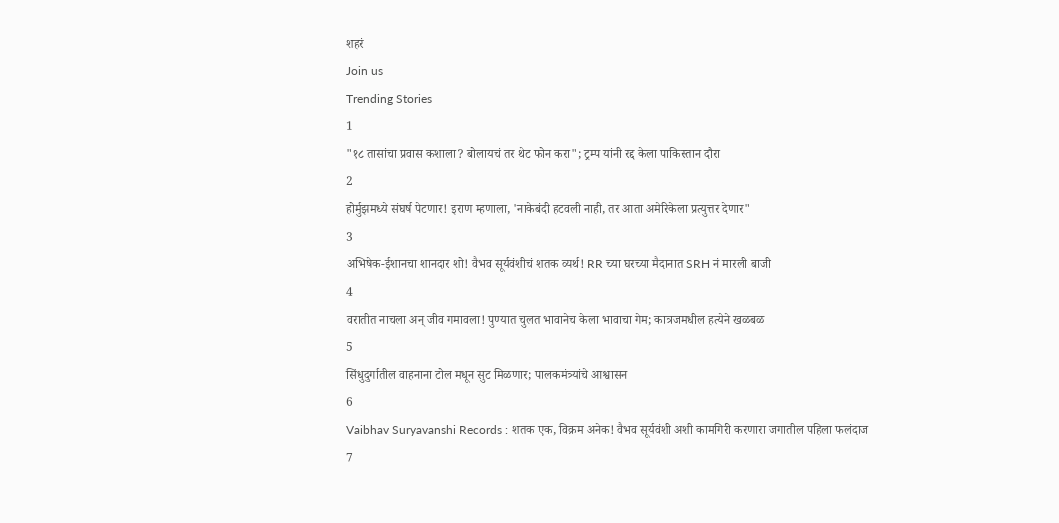शहरं
Join us
Trending Stories
1
"१८ तासांचा प्रवास कशाला? बोलायचं तर थेट फोन करा"; ट्रम्प यांनी रद्द केला पाकिस्तान दौरा
2
होर्मुझमध्ये संघर्ष पेटणार! इराण म्हणाला, 'नाकेबंदी हटवली नाही, तर आता अमेरिकेला प्रत्युत्तर देणार"
3
अभिषेक-ईशानचा शानदार शो! वैभव सूर्यवंशीचं शतक व्यर्थ! RR च्या घरच्या मैदानात SRH नं मारली बाजी
4
वरातीत नाचला अन् जीव गमावला! पुण्यात चुलत भावानेच केला भावाचा गेम; कात्रजमधील हत्येने खळबळ
5
सिंधुदुर्गातील वाहनाना टोल मधून सुट मिळणार; पालकमंत्र्यांचे आश्वासन
6
Vaibhav Suryavanshi Records : शतक एक, विक्रम अनेक! वैभव सूर्यवंशी अशी कामगिरी करणारा जगातील पहिला फलंदाज
7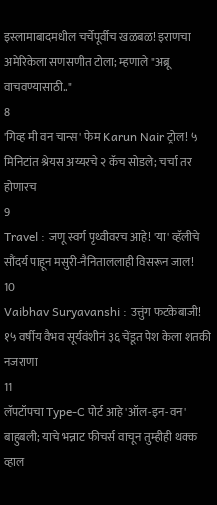इस्लामाबादमधील चर्चेपूर्वीच खळबळ! इराणचा अमेरिकेला सणसणीत टोला; म्हणाले "अब्रू वाचवण्यासाठी.."
8
'गिव्ह मी वन चान्स' फेम Karun Nair ट्रोल! ५ मिनिटांत श्रेयस अय्यरचे २ कॅच सोडले; चर्चा तर होणारच
9
Travel : जणू स्वर्ग पृथ्वीवरच आहे! 'या' व्हॅलीचे सौंदर्य पाहून मसुरी-नैनिताललाही विसरून जाल!
10
Vaibhav Suryavanshi : उत्तुंग फटकेबाजी! १५ वर्षीय वैभव सूर्यवंशीनं ३६ चेंडूत पेश केला शतकी नजराणा
11
लॅपटॉपचा Type-C पोर्ट आहे 'ऑल-इन-वन' बाहुबली; याचे भन्नाट फीचर्स वाचून तुम्हीही थक्क व्हाल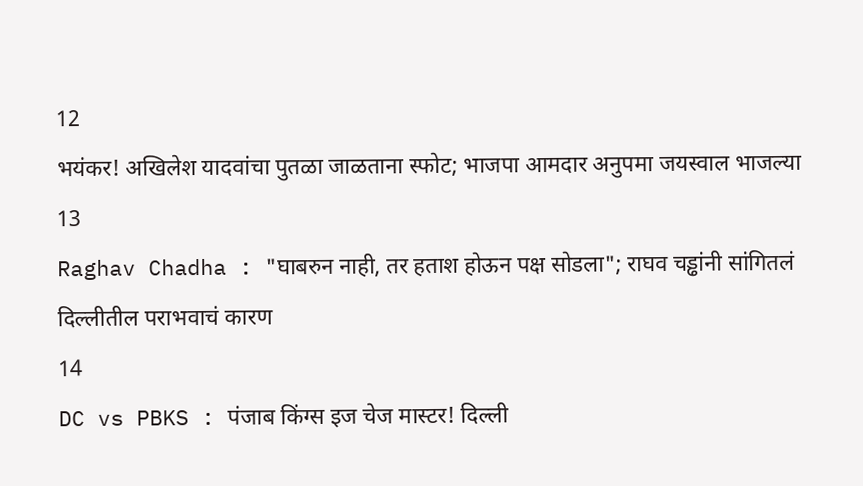12
भयंकर! अखिलेश यादवांचा पुतळा जाळताना स्फोट; भाजपा आमदार अनुपमा जयस्वाल भाजल्या
13
Raghav Chadha : "घाबरुन नाही, तर हताश होऊन पक्ष सोडला"; राघव चड्ढांनी सांगितलं दिल्लीतील पराभवाचं कारण
14
DC vs PBKS : पंजाब किंग्स इज चेज मास्टर! दिल्ली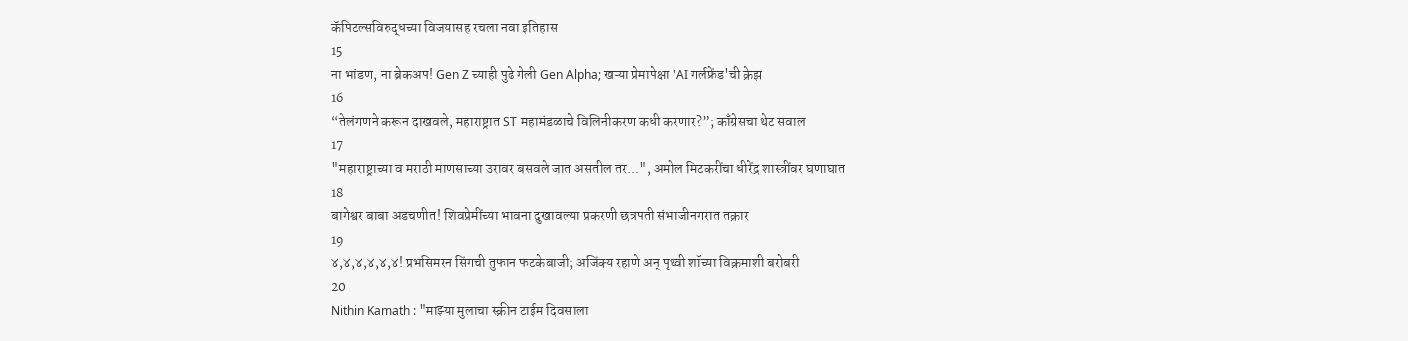कॅपिटल्सविरुद्धच्या विजयासह रचला नवा इतिहास
15
ना भांडण, ना ब्रेकअप! Gen Z च्याही पुढे गेली Gen Alpha; खऱ्या प्रेमापेक्षा 'AI गर्लफ्रेंड'ची क्रेझ
16
“तेलंगणने करून दाखवले, महाराष्ट्रात ST महामंडळाचे विलिनीकरण कधी करणार?”; काँग्रेसचा थेट सवाल
17
"महाराष्ट्राच्या व मराठी माणसाच्या उरावर बसवले जात असतील तर...", अमोल मिटकरींचा धीरेंद्र शास्त्रींवर घणाघात
18
बागेश्वर बाबा अडचणीत! शिवप्रेमींच्या भावना दुखावल्या प्रकरणी छत्रपती संभाजीनगरात तक्रार
19
४,४,४,४,४,४! प्रभसिमरन सिंगची तुफान फटकेबाजी; अजिंक्य रहाणे अन् पृथ्वी शॉच्या विक्रमाशी बरोबरी
20
Nithin Kamath : "माझ्या मुलाचा स्क्रीन टाईम दिवसाला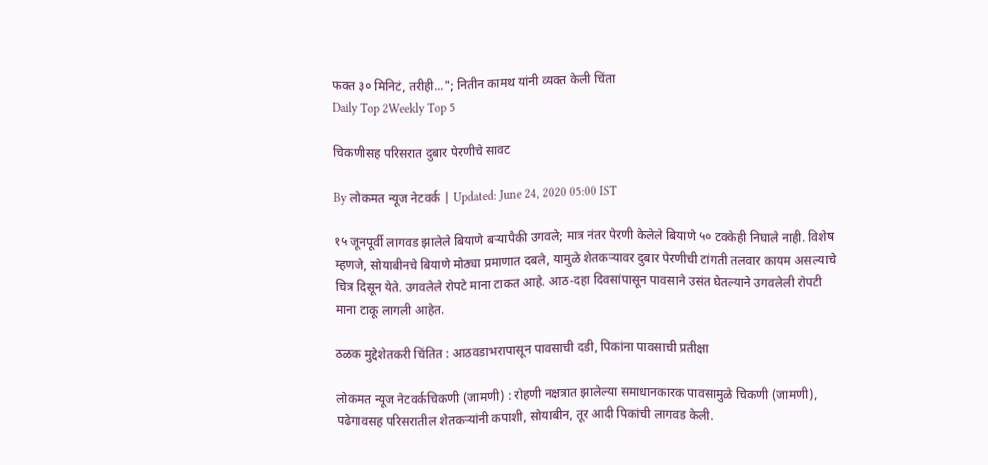फक्त ३० मिनिटं, तरीही..."; नितीन कामथ यांनी व्यक्त केली चिंता
Daily Top 2Weekly Top 5

चिकणीसह परिसरात दुबार पेरणीचे सावट

By लोकमत न्यूज नेटवर्क | Updated: June 24, 2020 05:00 IST

१५ जूनपूर्वी लागवड झालेले बियाणे बऱ्यापैकी उगवले; मात्र नंतर पेरणी केलेले बियाणे ५० टक्केही निघाले नाही. विशेष म्हणजे, सोयाबीनचे बियाणे मोठ्या प्रमाणात दबले, यामुळे शेतकऱ्यावर दुबार पेरणीची टांगती तलवार कायम असल्याचे चित्र दिसून येते. उगवलेले रोपटे माना टाकत आहे. आठ-दहा दिवसांपासून पावसाने उसंत घेतल्याने उगवलेली रोपटी माना टाकू लागली आहेत.

ठळक मुद्देशेतकरी चिंतित : आठवडाभरापासून पावसाची दडी, पिकांना पावसाची प्रतीक्षा

लोकमत न्यूज नेटवर्कचिकणी (जामणी) : रोहणी नक्षत्रात झालेल्या समाधानकारक पावसामुळे चिकणी (जामणी), पढेगावसह परिसरातील शेतकऱ्यांनी कपाशी, सोयाबीन, तूर आदी पिकांची लागवड केली.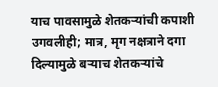याच पावसामुळे शेतकऱ्यांची कपाशी उगवलीही; मात्र, मृग नक्षत्राने दगा दिल्यामुळे बऱ्याच शेतकऱ्यांचे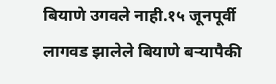बियाणे उगवले नाही.१५ जूनपूर्वी लागवड झालेले बियाणे बऱ्यापैकी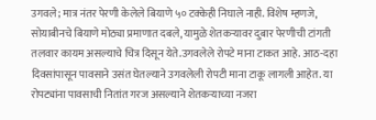उगवले; मात्र नंतर पेरणी केलेले बियाणे ५० टक्केही निघाले नाही. विशेष म्हणजे, सोयाबीनचे बियाणे मोठ्या प्रमाणात दबले, यामुळे शेतकऱ्यावर दुबार पेरणीची टांगती तलवार कायम असल्याचे चित्र दिसून येते.उगवलेले रोपटे माना टाकत आहे. आठ-दहा दिवसांपासून पावसाने उसंत घेतल्याने उगवलेली रोपटी माना टाकू लागली आहेत. या रोपट्यांना पावसाची नितांत गरज असल्याने शेतकऱ्याच्या नजरा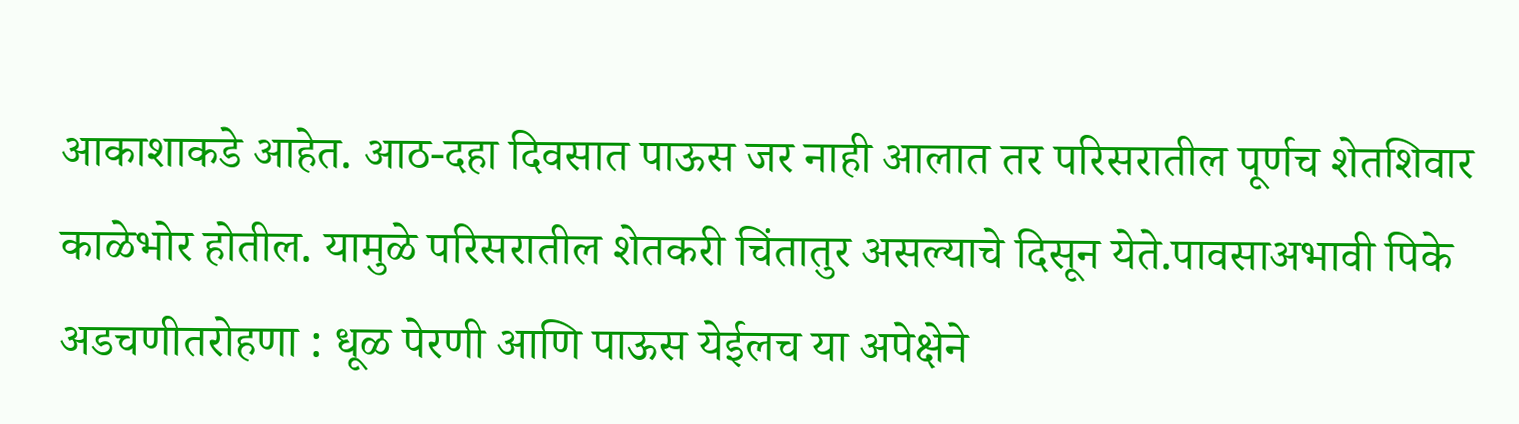आकाशाकडे आहेत. आठ-दहा दिवसात पाऊस जर नाही आलात तर परिसरातील पूर्णच शेतशिवार काळेभोर होतील. यामुळे परिसरातील शेतकरी चिंतातुर असल्याचे दिसून येते.पावसाअभावी पिके अडचणीतरोहणा : धूळ पेरणी आणि पाऊस येईलच या अपेक्षेने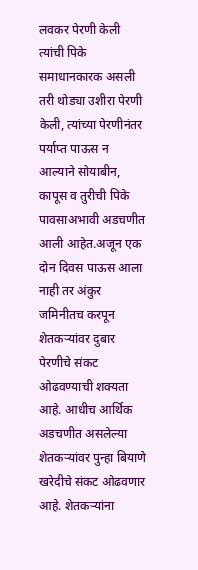लवकर पेरणी केली त्यांची पिके समाधानकारक असली तरी थोड्या उशीरा पेरणी केली, त्यांच्या पेरणीनंतर पर्याप्त पाऊस न आल्याने सोयाबीन, कापूस व तुरीची पिके पावसाअभावी अडचणीत आली आहेत.अजून एक दोन दिवस पाऊस आला नाही तर अंकुर जमिनीतच करपून शेतकऱ्यांवर दुबार पेरणीचे संकट ओढवण्याची शक्यता आहे. आधीच आर्थिक अडचणीत असलेल्या शेतकऱ्यांवर पुन्हा बियाणे खरेदीचे संकट ओढवणार आहे. शेतकऱ्यांना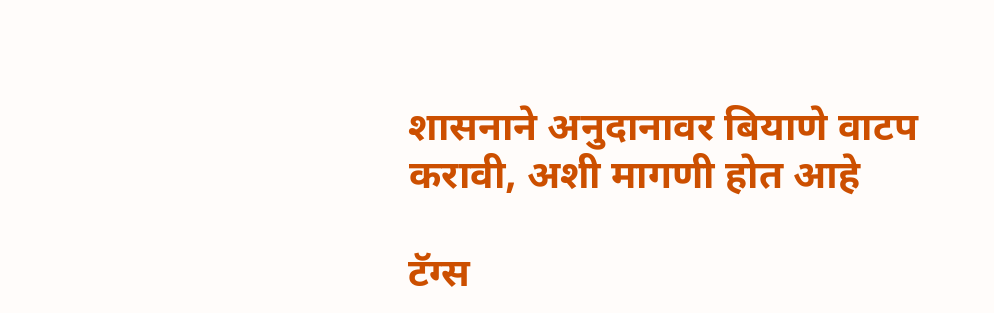शासनाने अनुदानावर बियाणे वाटप करावी, अशी मागणी होत आहे

टॅग्स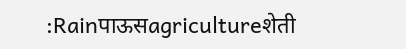:Rainपाऊसagricultureशेती